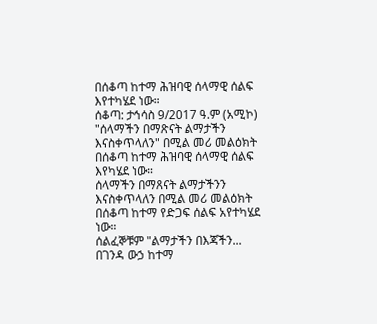በሰቆጣ ከተማ ሕዝባዊ ሰላማዊ ሰልፍ እየተካሄደ ነው።
ሰቆጣ: ታኅሳስ 9/2017 ዓ.ም (አሚኮ) "ሰላማችን በማጽናት ልማታችን እናስቀጥላለን" በሚል መሪ መልዕክት በሰቆጣ ከተማ ሕዝባዊ ሰላማዊ ሰልፍ እየካሄደ ነው።
ሰላማችን በማጸናት ልማታችንን እናስቀጥላለን በሚል መሪ መልዕክት በሰቆጣ ከተማ የድጋፍ ሰልፍ አየተካሄደ ነው።
ሰልፈኞቹም "ልማታችን በእጃችን...
በገንዳ ውኃ ከተማ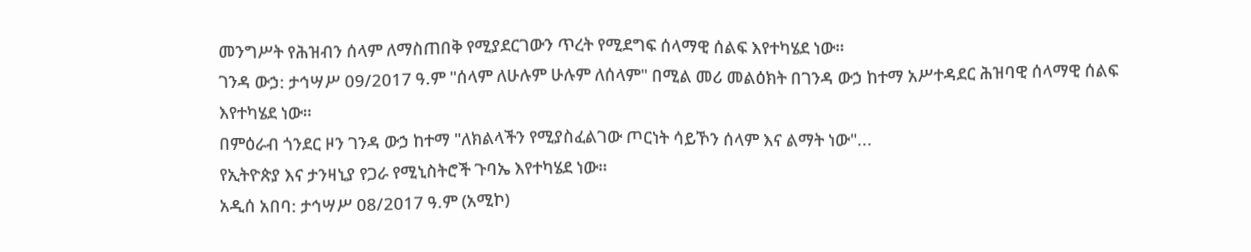መንግሥት የሕዝብን ሰላም ለማስጠበቅ የሚያደርገውን ጥረት የሚደግፍ ሰላማዊ ሰልፍ እየተካሄደ ነው።
ገንዳ ውኃ: ታኅሣሥ 09/2017 ዓ.ም "ሰላም ለሁሉም ሁሉም ለሰላም" በሚል መሪ መልዕክት በገንዳ ውኃ ከተማ አሥተዳደር ሕዝባዊ ሰላማዊ ሰልፍ እየተካሄደ ነው።
በምዕራብ ጎንደር ዞን ገንዳ ውኃ ከተማ "ለክልላችን የሚያስፈልገው ጦርነት ሳይኾን ሰላም እና ልማት ነው"...
የኢትዮጵያ እና ታንዛኒያ የጋራ የሚኒስትሮች ጉባኤ እየተካሄደ ነው።
አዲሰ አበባ: ታኅሣሥ 08/2017 ዓ.ም (አሚኮ)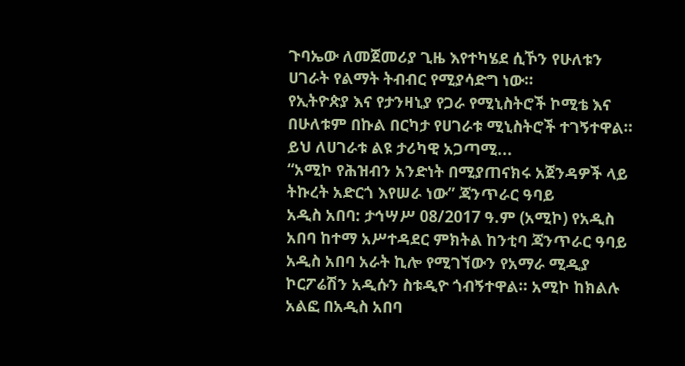ጉባኤው ለመጀመሪያ ጊዜ እየተካሄደ ሲኾን የሁለቱን ሀገራት የልማት ትብብር የሚያሳድግ ነው።
የኢትዮጵያ እና የታንዛኒያ የጋራ የሚኒስትሮች ኮሚቴ እና በሁለቱም በኩል በርካታ የሀገራቱ ሚኒስትሮች ተገኝተዋል። ይህ ለሀገራቱ ልዩ ታሪካዊ አጋጣሚ...
“አሚኮ የሕዝብን አንድነት በሚያጠናክሩ አጀንዳዎች ላይ ትኩረት አድርጎ እየሠራ ነው” ጃንጥራር ዓባይ
አዲስ አበባ: ታኅሣሥ 08/2017 ዓ.ም (አሚኮ) የአዲስ አበባ ከተማ አሥተዳደር ምክትል ከንቲባ ጃንጥራር ዓባይ አዲስ አበባ አራት ኪሎ የሚገኘውን የአማራ ሚዲያ ኮርፖሬሽን አዲሱን ስቱዲዮ ጎብኝተዋል። አሚኮ ከክልሉ አልፎ በአዲስ አበባ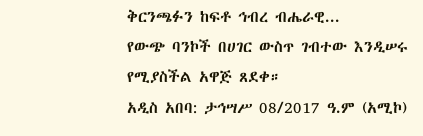ቅርንጫፉን ከፍቶ ኅብረ ብሔራዊ...
የውጭ ባንኮች በሀገር ውስጥ ገብተው እንዲሠሩ የሚያስችል አዋጅ ጸደቀ።
አዲስ አበባ: ታኅሣሥ 08/2017 ዓ.ም (አሚኮ)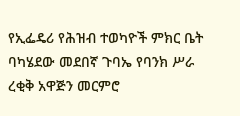የኢፌዴሪ የሕዝብ ተወካዮች ምክር ቤት ባካሄደው መደበኛ ጉባኤ የባንክ ሥራ ረቂቅ አዋጅን መርምሮ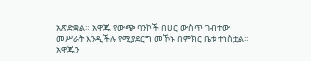አጽድቋል። አዋጁ የውጭ ባንኮች በሀር ውስጥ ገብተው መሥራት እንዲችሉ የሚያደርግ መኾኑ በምክር ቤቱ ተነስቷል።
አዋጁን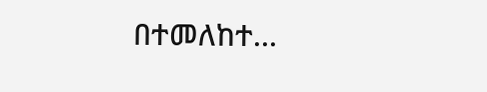በተመለከተ...